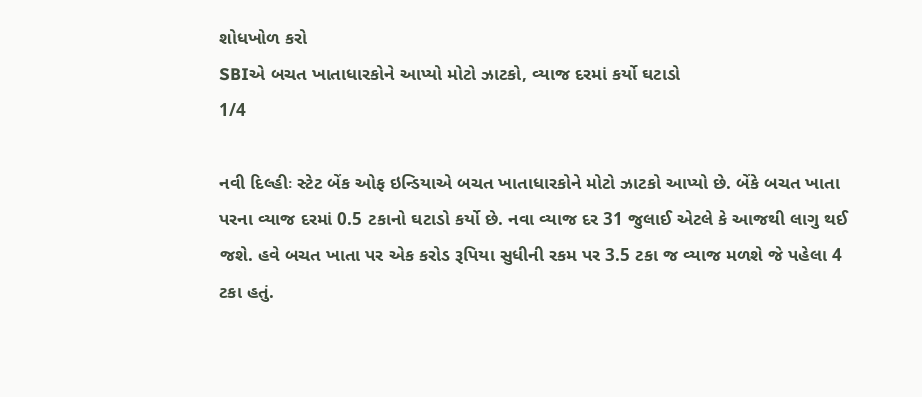શોધખોળ કરો
SBIએ બચત ખાતાધારકોને આપ્યો મોટો ઝાટકો, વ્યાજ દરમાં કર્યો ઘટાડો
1/4

નવી દિલ્હીઃ સ્ટેટ બેંક ઓફ ઇન્ડિયાએ બચત ખાતાધારકોને મોટો ઝાટકો આપ્યો છે. બેંકે બચત ખાતા પરના વ્યાજ દરમાં 0.5 ટકાનો ઘટાડો કર્યો છે. નવા વ્યાજ દર 31 જુલાઈ એટલે કે આજથી લાગુ થઈ જશે. હવે બચત ખાતા પર એક કરોડ રૂપિયા સુધીની રકમ પર 3.5 ટકા જ વ્યાજ મળશે જે પહેલા 4 ટકા હતું.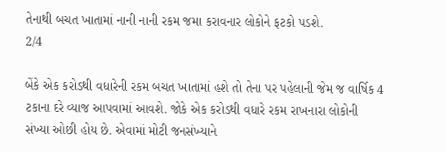તેનાથી બચત ખાતામાં નાની નાની રકમ જમા કરાવનાર લોકોને ફટકો પડશે.
2/4

બેંકે એક કરોડથી વધારેની રકમ બચત ખાતામાં હશે તો તેના પર પહેલાની જેમ જ વાર્ષિક 4 ટકાના દરે વ્યાજ આપવામાં આવશે. જોકે એક કરોડથી વધારે રકમ રાખનારા લોકોની સંખ્યા ઓછી હોય છે. એવામાં મોટી જનસંખ્યાને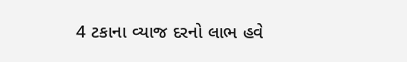4 ટકાના વ્યાજ દરનો લાભ હવે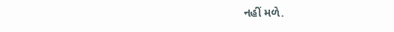નહીં મળે.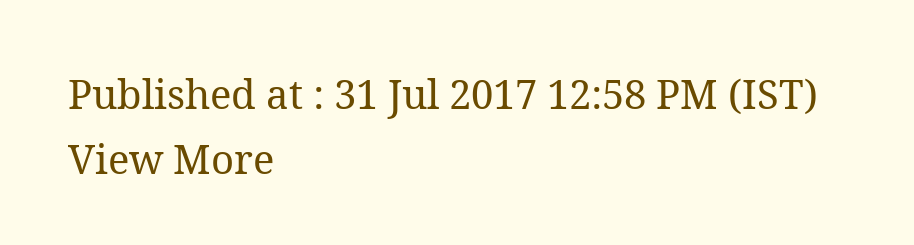Published at : 31 Jul 2017 12:58 PM (IST)
View More